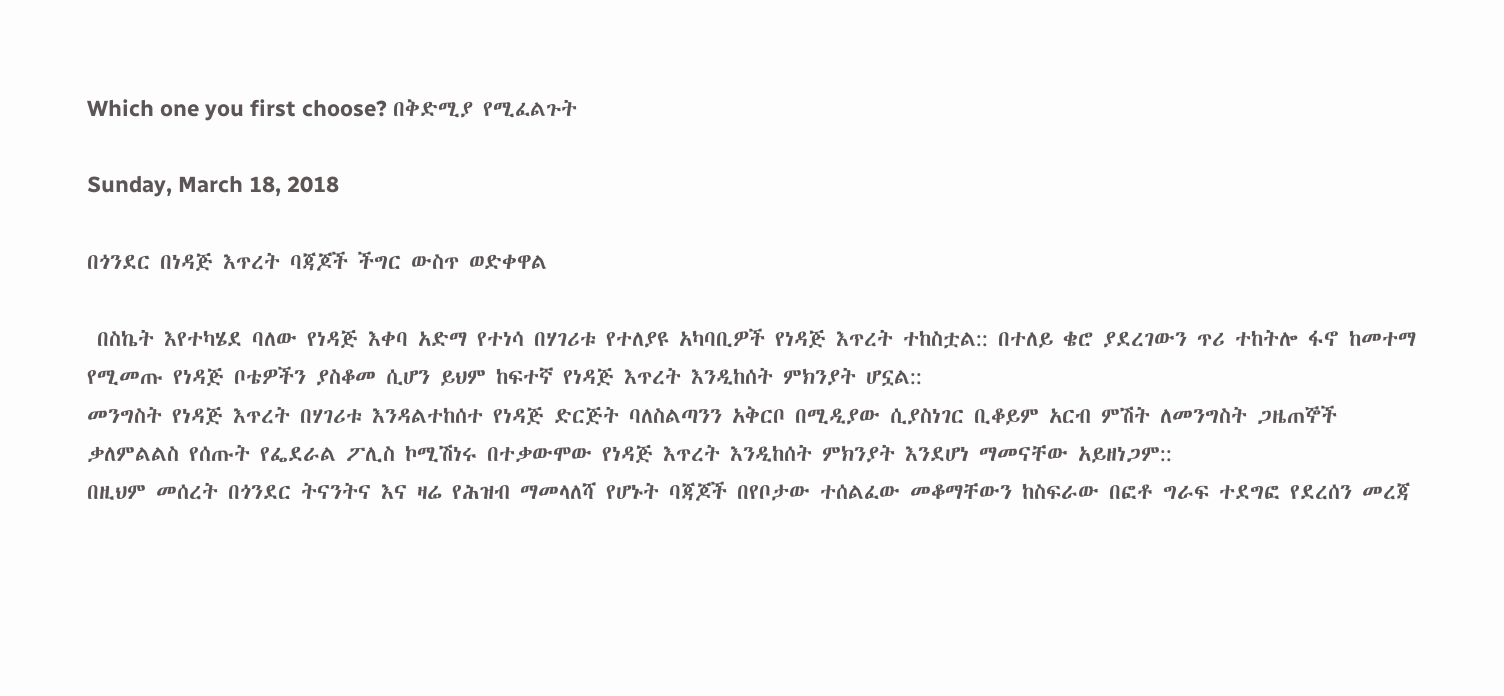Which one you first choose? በቅድሚያ የሚፈልጉት

Sunday, March 18, 2018

በጎንደር በነዳጅ እጥረት ባጃጆች ችግር ውስጥ ወድቀዋል

 በስኬት እየተካሄደ ባለው የነዳጅ እቀባ አድማ የተነሳ በሃገሪቱ የተለያዩ አካባቢዎች የነዳጅ እጥረት ተከስቷል:: በተለይ ቄሮ ያደረገውን ጥሪ ተከትሎ ፋኖ ከመተማ የሚመጡ የነዳጅ ቦቴዎችን ያስቆመ ሲሆን ይህም ከፍተኛ የነዳጅ እጥረት እንዲከሰት ምክንያት ሆኗል::
መንግስት የነዳጅ እጥረት በሃገሪቱ እንዳልተከሰተ የነዳጅ ድርጅት ባለስልጣንን አቅርቦ በሚዲያው ሲያስነገር ቢቆይም አርብ ምሽት ለመንግስት ጋዜጠኞች ቃለምልልስ የሰጡት የፌደራል ፖሊስ ኮሚሽነሩ በተቃውሞው የነዳጅ እጥረት እንዲከሰት ምክንያት እንደሆነ ማመናቸው አይዘነጋም::
በዚህም መሰረት በጎንደር ትናንትና እና ዛሬ የሕዝብ ማመላለሻ የሆኑት ባጃጆች በየቦታው ተሰልፈው መቆማቸውን ከስፍራው በፎቶ ግራፍ ተደግፎ የደረሰን መረጃ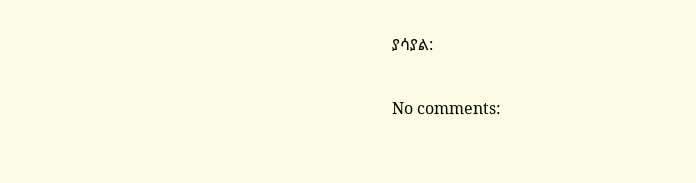ያሳያል:

No comments: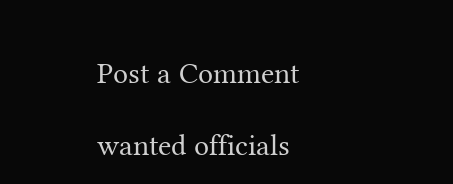Post a Comment

wanted officials